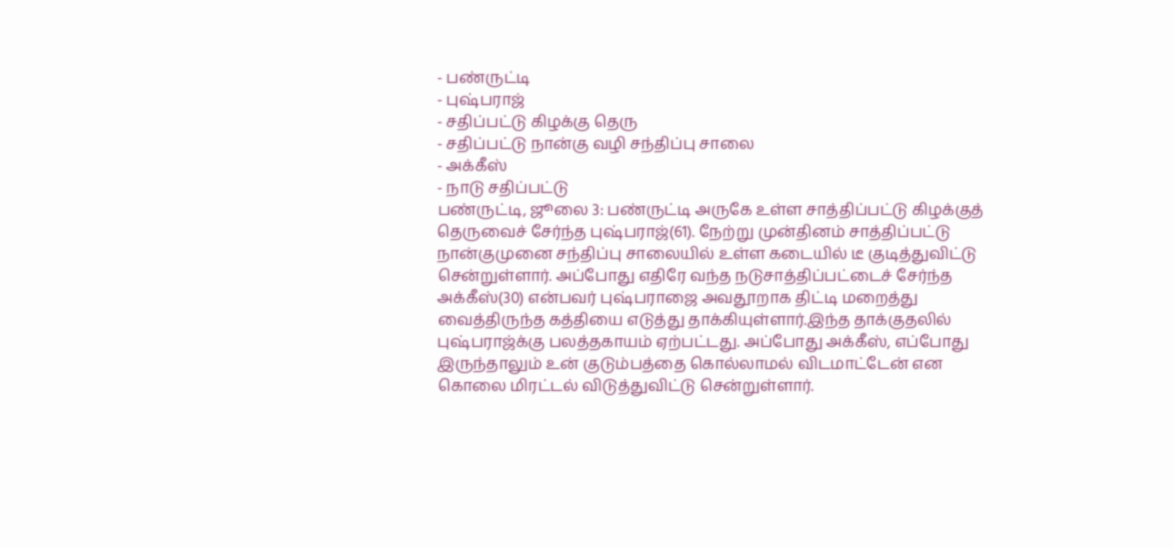- பண்ருட்டி
- புஷ்பராஜ்
- சதிப்பட்டு கிழக்கு தெரு
- சதிப்பட்டு நான்கு வழி சந்திப்பு சாலை
- அக்கீஸ்
- நாடு சதிப்பட்டு
பண்ருட்டி, ஜூலை 3: பண்ருட்டி அருகே உள்ள சாத்திப்பட்டு கிழக்குத் தெருவைச் சேர்ந்த புஷ்பராஜ்(61). நேற்று முன்தினம் சாத்திப்பட்டு நான்குமுனை சந்திப்பு சாலையில் உள்ள கடையில் டீ குடித்துவிட்டு சென்றுள்ளார். அப்போது எதிரே வந்த நடுசாத்திப்பட்டைச் சேர்ந்த அக்கீஸ்(30) என்பவர் புஷ்பராஜை அவதூறாக திட்டி மறைத்து வைத்திருந்த கத்தியை எடுத்து தாக்கியுள்ளார்.இந்த தாக்குதலில் புஷ்பராஜ்க்கு பலத்தகாயம் ஏற்பட்டது. அப்போது அக்கீஸ், எப்போது இருந்தாலும் உன் குடும்பத்தை கொல்லாமல் விடமாட்டேன் என கொலை மிரட்டல் விடுத்துவிட்டு சென்றுள்ளார்.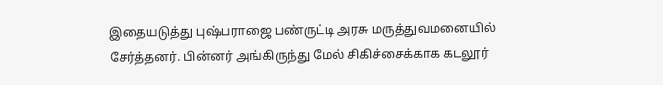இதையடுத்து புஷ்பராஜை பண்ருட்டி அரசு மருத்துவமனையில் சேர்த்தனர். பின்னர் அங்கிருந்து மேல் சிகிச்சைக்காக கடலூர்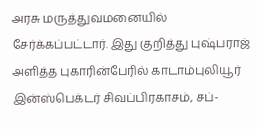அரசு மருத்துவமனையில் சேர்க்கப்பட்டார். இது குறித்து புஷ்பராஜ் அளித்த புகாரின்பேரில் காடாம்புலியூர் இன்ஸ்பெக்டர் சிவப்பிரகாசம், சப்-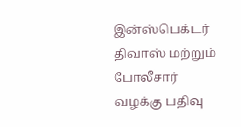இன்ஸ்பெக்டர் திவாஸ் மற்றும் போலீசார் வழக்கு பதிவு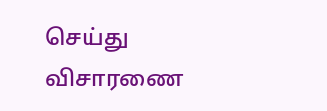செய்து விசாரணை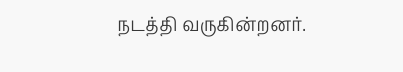நடத்தி வருகின்றனர்.